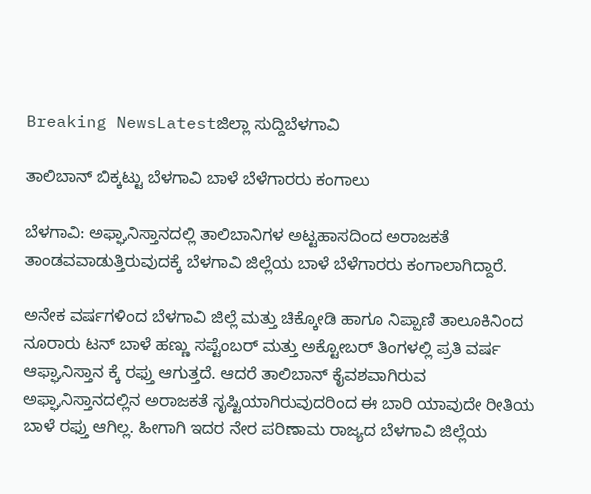Breaking NewsLatestಜಿಲ್ಲಾ ಸುದ್ದಿಬೆಳಗಾವಿ

ತಾಲಿಬಾನ್ ಬಿಕ್ಕಟ್ಟು ಬೆಳಗಾವಿ ಬಾಳೆ ಬೆಳೆಗಾರರು ಕಂಗಾಲು

ಬೆಳಗಾವಿ: ಅಫ್ಘಾನಿಸ್ತಾನದಲ್ಲಿ ತಾಲಿಬಾನಿಗಳ ಅಟ್ಟಹಾಸದಿಂದ ಅರಾಜಕತೆ ತಾಂಡವವಾಡುತ್ತಿರುವುದಕ್ಕೆ ಬೆಳಗಾವಿ ಜಿಲ್ಲೆಯ ಬಾಳೆ ಬೆಳೆಗಾರರು ಕಂಗಾಲಾಗಿದ್ದಾರೆ.

ಅನೇಕ ವರ್ಷಗಳಿಂದ ಬೆಳಗಾವಿ ಜಿಲ್ಲೆ ಮತ್ತು ಚಿಕ್ಕೋಡಿ ಹಾಗೂ ನಿಪ್ಪಾಣಿ ತಾಲೂಕಿನಿಂದ ನೂರಾರು ಟನ್ ಬಾಳೆ ಹಣ್ಣು ಸಪ್ಟೆಂಬರ್ ಮತ್ತು ಅಕ್ಟೋಬರ್ ತಿಂಗಳಲ್ಲಿ ಪ್ರತಿ ವರ್ಷ ಆಫ್ಘಾನಿಸ್ತಾನ ಕ್ಕೆ ರಫ್ತು ಆಗುತ್ತದೆ. ಆದರೆ ತಾಲಿಬಾನ್ ಕೈವಶವಾಗಿರುವ ಅಫ್ಘಾನಿಸ್ತಾನದಲ್ಲಿನ ಅರಾಜಕತೆ ಸೃಷ್ಟಿಯಾಗಿರುವುದರಿಂದ ಈ ಬಾರಿ ಯಾವುದೇ ರೀತಿಯ ಬಾಳೆ ರಫ್ತು ಆಗಿಲ್ಲ. ಹೀಗಾಗಿ ಇದರ ನೇರ ಪರಿಣಾಮ ರಾಜ್ಯದ ಬೆಳಗಾವಿ ಜಿಲ್ಲೆಯ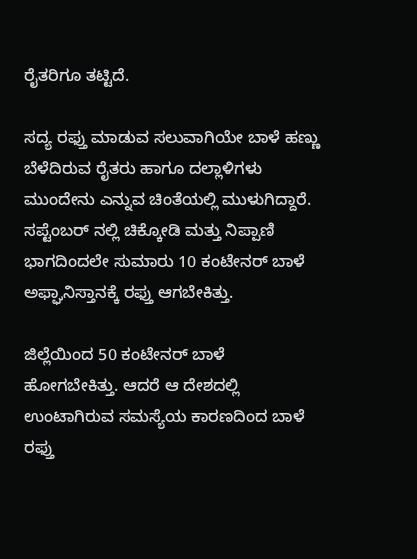ರೈತರಿಗೂ ತಟ್ಟಿದೆ.

ಸದ್ಯ ರಫ್ತು ಮಾಡುವ ಸಲುವಾಗಿಯೇ ಬಾಳೆ ಹಣ್ಣು ಬೆಳೆದಿರುವ ರೈತರು ಹಾಗೂ ದಲ್ಲಾಳಿಗಳು ಮುಂದೇನು ಎನ್ನುವ ಚಿಂತೆಯಲ್ಲಿ ಮುಳುಗಿದ್ದಾರೆ. ಸಪ್ಟೆಂಬರ್ ನಲ್ಲಿ ಚಿಕ್ಕೋಡಿ ಮತ್ತು ನಿಪ್ಪಾಣಿ ಭಾಗದಿಂದಲೇ ಸುಮಾರು 10 ಕಂಟೇನರ್ ಬಾಳೆ ಅಫ್ಘಾನಿಸ್ತಾನಕ್ಕೆ ರಫ್ತು ಆಗಬೇಕಿತ್ತು.

ಜಿಲ್ಲೆಯಿಂದ 50 ಕಂಟೇನರ್ ಬಾಳೆ ಹೋಗಬೇಕಿತ್ತು. ಆದರೆ ಆ ದೇಶದಲ್ಲಿ ಉಂಟಾಗಿರುವ ಸಮಸ್ಯೆಯ ಕಾರಣದಿಂದ ಬಾಳೆ ರಫ್ತು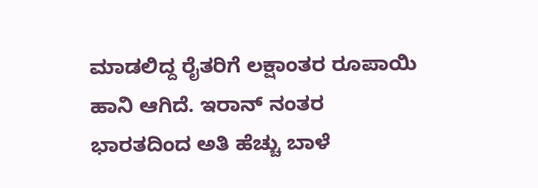ಮಾಡಲಿದ್ದ ರೈತರಿಗೆ ಲಕ್ಷಾಂತರ ರೂಪಾಯಿ ಹಾನಿ ಆಗಿದೆ. ಇರಾನ್ ನಂತರ ಭಾರತದಿಂದ ಅತಿ ಹೆಚ್ಚು ಬಾಳೆ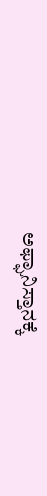ಅಫ್ಘಾನಿಸ್ತಾನಕ್ಕೆ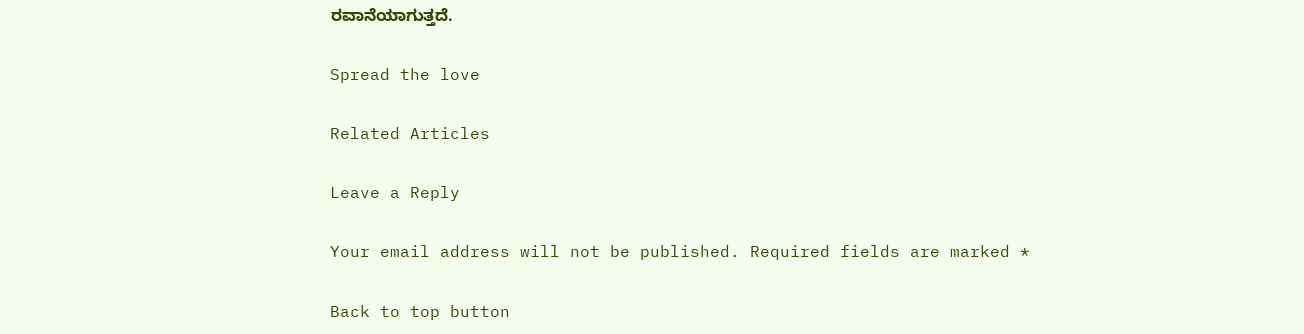ರವಾನೆಯಾಗುತ್ತದೆ.

Spread the love

Related Articles

Leave a Reply

Your email address will not be published. Required fields are marked *

Back to top button